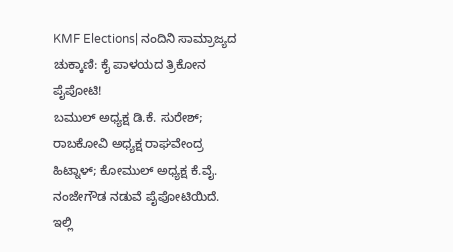KMF Elections| ನಂದಿನಿ ಸಾಮ್ರಾಜ್ಯದ ಚುಕ್ಕಾಣಿ: ಕೈ ಪಾಳಯದ ತ್ರಿಕೋನ ಪೈಪೋಟಿ!
ಬಮುಲ್ ಅಧ್ಯಕ್ಷ ಡಿ.ಕೆ. ಸುರೇಶ್; ರಾಬಕೋವಿ ಅಧ್ಯಕ್ಷ ರಾಘವೇಂದ್ರ ಹಿಟ್ನಾಳ್; ಕೋಮುಲ್ ಅಧ್ಯಕ್ಷ ಕೆ.ವೈ. ನಂಜೇಗೌಡ ನಡುವೆ ಪೈಪೋಟಿಯಿದೆ. ಇಲ್ಲಿ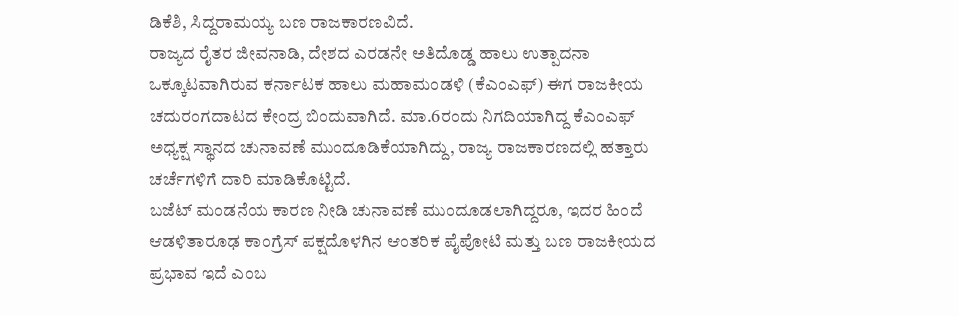ಡಿಕೆಶಿ, ಸಿದ್ದರಾಮಯ್ಯ ಬಣ ರಾಜಕಾರಣವಿದೆ.
ರಾಜ್ಯದ ರೈತರ ಜೀವನಾಡಿ, ದೇಶದ ಎರಡನೇ ಅತಿದೊಡ್ಡ ಹಾಲು ಉತ್ಪಾದನಾ ಒಕ್ಕೂಟವಾಗಿರುವ ಕರ್ನಾಟಕ ಹಾಲು ಮಹಾಮಂಡಳಿ (ಕೆಎಂಎಫ್) ಈಗ ರಾಜಕೀಯ ಚದುರಂಗದಾಟದ ಕೇಂದ್ರ ಬಿಂದುವಾಗಿದೆ. ಮಾ.6ರಂದು ನಿಗದಿಯಾಗಿದ್ದ ಕೆಎಂಎಫ್ ಅಧ್ಯಕ್ಷ ಸ್ಥಾನದ ಚುನಾವಣೆ ಮುಂದೂಡಿಕೆಯಾಗಿದ್ದು, ರಾಜ್ಯ ರಾಜಕಾರಣದಲ್ಲಿ ಹತ್ತಾರು ಚರ್ಚೆಗಳಿಗೆ ದಾರಿ ಮಾಡಿಕೊಟ್ಟಿದೆ.
ಬಜೆಟ್ ಮಂಡನೆಯ ಕಾರಣ ನೀಡಿ ಚುನಾವಣೆ ಮುಂದೂಡಲಾಗಿದ್ದರೂ, ಇದರ ಹಿಂದೆ ಆಡಳಿತಾರೂಢ ಕಾಂಗ್ರೆಸ್ ಪಕ್ಷದೊಳಗಿನ ಆಂತರಿಕ ಪೈಪೋಟಿ ಮತ್ತು ಬಣ ರಾಜಕೀಯದ ಪ್ರಭಾವ ಇದೆ ಎಂಬ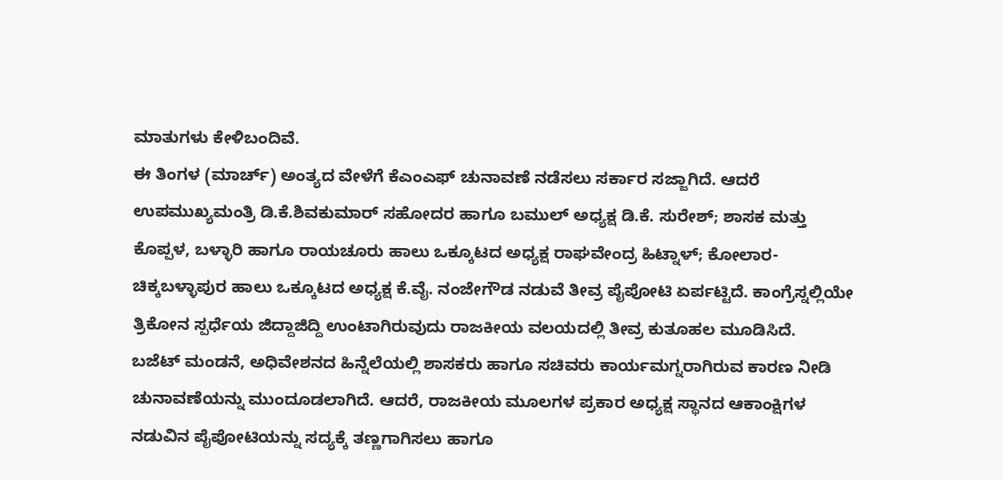ಮಾತುಗಳು ಕೇಳಿಬಂದಿವೆ.
ಈ ತಿಂಗಳ (ಮಾರ್ಚ್) ಅಂತ್ಯದ ವೇಳೆಗೆ ಕೆಎಂಎಫ್ ಚುನಾವಣೆ ನಡೆಸಲು ಸರ್ಕಾರ ಸಜ್ಜಾಗಿದೆ. ಆದರೆ ಉಪಮುಖ್ಯಮಂತ್ರಿ ಡಿ.ಕೆ.ಶಿವಕುಮಾರ್ ಸಹೋದರ ಹಾಗೂ ಬಮುಲ್ ಅಧ್ಯಕ್ಷ ಡಿ.ಕೆ. ಸುರೇಶ್; ಶಾಸಕ ಮತ್ತು ಕೊಪ್ಪಳ, ಬಳ್ಳಾರಿ ಹಾಗೂ ರಾಯಚೂರು ಹಾಲು ಒಕ್ಕೂಟದ ಅಧ್ಯಕ್ಷ ರಾಘವೇಂದ್ರ ಹಿಟ್ನಾಳ್; ಕೋಲಾರ-ಚಿಕ್ಕಬಳ್ಳಾಪುರ ಹಾಲು ಒಕ್ಕೂಟದ ಅಧ್ಯಕ್ಷ ಕೆ.ವೈ. ನಂಜೇಗೌಡ ನಡುವೆ ತೀವ್ರ ಪೈಪೋಟಿ ಏರ್ಪಟ್ಟಿದೆ. ಕಾಂಗ್ರೆಸ್ನಲ್ಲಿಯೇ ತ್ರಿಕೋನ ಸ್ಪರ್ಧೆಯ ಜಿದ್ದಾಜಿದ್ದಿ ಉಂಟಾಗಿರುವುದು ರಾಜಕೀಯ ವಲಯದಲ್ಲಿ ತೀವ್ರ ಕುತೂಹಲ ಮೂಡಿಸಿದೆ.
ಬಜೆಟ್ ಮಂಡನೆ, ಅಧಿವೇಶನದ ಹಿನ್ನೆಲೆಯಲ್ಲಿ ಶಾಸಕರು ಹಾಗೂ ಸಚಿವರು ಕಾರ್ಯಮಗ್ನರಾಗಿರುವ ಕಾರಣ ನೀಡಿ ಚುನಾವಣೆಯನ್ನು ಮುಂದೂಡಲಾಗಿದೆ. ಆದರೆ, ರಾಜಕೀಯ ಮೂಲಗಳ ಪ್ರಕಾರ ಅಧ್ಯಕ್ಷ ಸ್ಥಾನದ ಆಕಾಂಕ್ಷಿಗಳ ನಡುವಿನ ಪೈಪೋಟಿಯನ್ನು ಸದ್ಯಕ್ಕೆ ತಣ್ಣಗಾಗಿಸಲು ಹಾಗೂ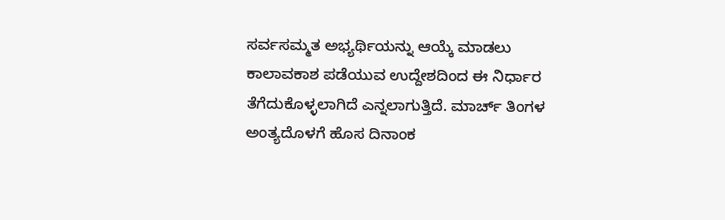ಸರ್ವಸಮ್ಮತ ಅಭ್ಯರ್ಥಿಯನ್ನು ಆಯ್ಕೆ ಮಾಡಲು ಕಾಲಾವಕಾಶ ಪಡೆಯುವ ಉದ್ದೇಶದಿಂದ ಈ ನಿರ್ಧಾರ ತೆಗೆದುಕೊಳ್ಳಲಾಗಿದೆ ಎನ್ನಲಾಗುತ್ತಿದೆ. ಮಾರ್ಚ್ ತಿಂಗಳ ಅಂತ್ಯದೊಳಗೆ ಹೊಸ ದಿನಾಂಕ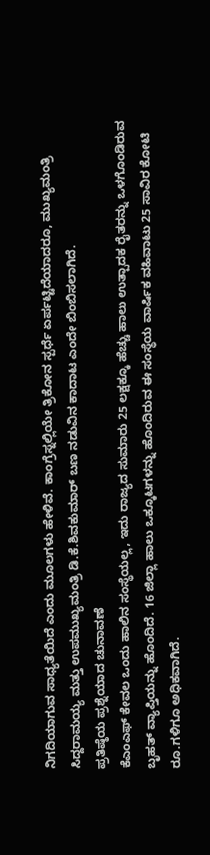ನಿಗದಿಯಾಗುವ ಸಾಧ್ಯತೆಯಿದೆ ಎಂದು ಮೂಲಗಳು ಹೇಳಿವೆ. ಕಾಂಗ್ರೆಸ್ನಲ್ಲಿಯೇ ತ್ರಿಕೋನ ಸ್ಪರ್ಧೆ ಏರ್ಪಟ್ಟಿದೆಯಾದರೂ, ಮುಖ್ಯಮಂತ್ರಿ ಸಿದ್ದರಾಮಯ್ಯ ಮತ್ತು ಉಪಮುಖ್ಯಮಂತ್ರಿ ಡಿ.ಕೆ.ಶಿವಕುಮಾರ್ ಬಣ ನಡುವಿನ ಕಾದಾಟ ಎಂದೇ ಬಿಂಬಿಸಲಾಗಿದೆ.
ಪ್ರತಿಷ್ಠೆಯ ಪ್ರಶ್ನೆಯಾದ ಚುನಾವಣೆ
ಕೆಎಂಎಫ್ ಕೇವಲ ಒಂದು ಹಾಲಿನ ಸಂಸ್ಥೆಯಲ್ಲ, ಇದು ರಾಜ್ಯದ ಸುಮಾರು 25 ಲಕ್ಷಕ್ಕೂ ಹೆಚ್ಚು ಹಾಲು ಉತ್ಪಾದಕ ರೈತರನ್ನು ಒಳಗೊಂಡಿರುವ ಬೃಹತ್ ವ್ಯಾಪ್ತಿಯನ್ನು ಹೊಂದಿದೆ. 16 ಜಿಲ್ಲಾ ಹಾಲು ಒಕ್ಕೂಟಗಳನ್ನು ಹೊಂದಿರುವ ಈ ಸಂಸ್ಥೆಯ ವಾರ್ಷಿಕ ವಹಿವಾಟು 25 ಸಾವಿರ ಕೋಟಿ ರೂ.ಗಳಿಗೂ ಅಧಿಕವಾಗಿದೆ.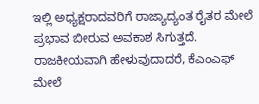ಇಲ್ಲಿ ಅಧ್ಯಕ್ಷರಾದವರಿಗೆ ರಾಜ್ಯಾದ್ಯಂತ ರೈತರ ಮೇಲೆ ಪ್ರಭಾವ ಬೀರುವ ಅವಕಾಶ ಸಿಗುತ್ತದೆ. ರಾಜಕೀಯವಾಗಿ ಹೇಳುವುದಾದರೆ, ಕೆಎಂಎಫ್ ಮೇಲೆ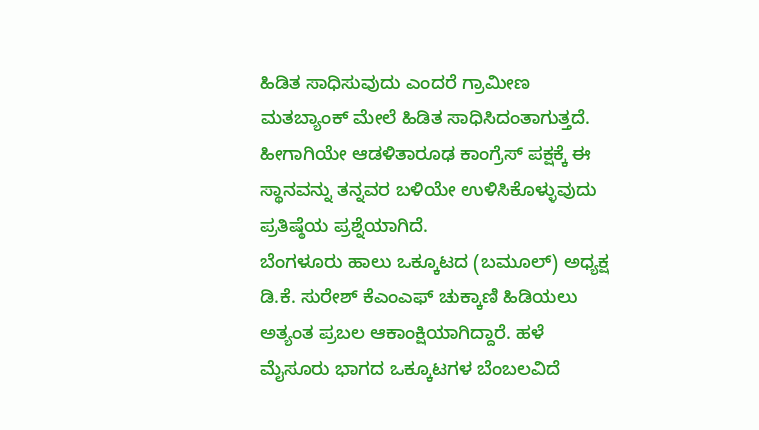ಹಿಡಿತ ಸಾಧಿಸುವುದು ಎಂದರೆ ಗ್ರಾಮೀಣ ಮತಬ್ಯಾಂಕ್ ಮೇಲೆ ಹಿಡಿತ ಸಾಧಿಸಿದಂತಾಗುತ್ತದೆ. ಹೀಗಾಗಿಯೇ ಆಡಳಿತಾರೂಢ ಕಾಂಗ್ರೆಸ್ ಪಕ್ಷಕ್ಕೆ ಈ ಸ್ಥಾನವನ್ನು ತನ್ನವರ ಬಳಿಯೇ ಉಳಿಸಿಕೊಳ್ಳುವುದು ಪ್ರತಿಷ್ಠೆಯ ಪ್ರಶ್ನೆಯಾಗಿದೆ.
ಬೆಂಗಳೂರು ಹಾಲು ಒಕ್ಕೂಟದ (ಬಮೂಲ್) ಅಧ್ಯಕ್ಷ ಡಿ.ಕೆ. ಸುರೇಶ್ ಕೆಎಂಎಫ್ ಚುಕ್ಕಾಣಿ ಹಿಡಿಯಲು ಅತ್ಯಂತ ಪ್ರಬಲ ಆಕಾಂಕ್ಷಿಯಾಗಿದ್ದಾರೆ. ಹಳೆ ಮೈಸೂರು ಭಾಗದ ಒಕ್ಕೂಟಗಳ ಬೆಂಬಲವಿದೆ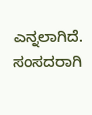ಎನ್ನಲಾಗಿದೆ. ಸಂಸದರಾಗಿ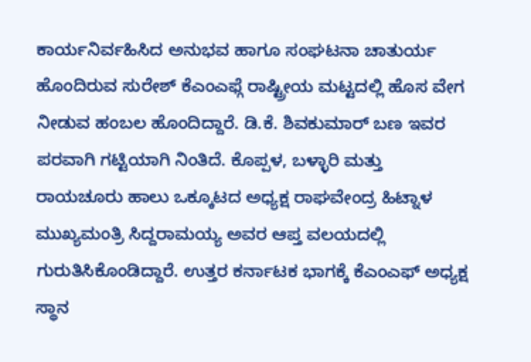ಕಾರ್ಯನಿರ್ವಹಿಸಿದ ಅನುಭವ ಹಾಗೂ ಸಂಘಟನಾ ಚಾತುರ್ಯ ಹೊಂದಿರುವ ಸುರೇಶ್ ಕೆಎಂಎಫ್ಗೆ ರಾಷ್ಟ್ರೀಯ ಮಟ್ಟದಲ್ಲಿ ಹೊಸ ವೇಗ ನೀಡುವ ಹಂಬಲ ಹೊಂದಿದ್ದಾರೆ. ಡಿ.ಕೆ. ಶಿವಕುಮಾರ್ ಬಣ ಇವರ ಪರವಾಗಿ ಗಟ್ಟಿಯಾಗಿ ನಿಂತಿದೆ. ಕೊಪ್ಪಳ, ಬಳ್ಳಾರಿ ಮತ್ತು ರಾಯಚೂರು ಹಾಲು ಒಕ್ಕೂಟದ ಅಧ್ಯಕ್ಷ ರಾಘವೇಂದ್ರ ಹಿಟ್ನಾಳ ಮುಖ್ಯಮಂತ್ರಿ ಸಿದ್ದರಾಮಯ್ಯ ಅವರ ಆಪ್ತ ವಲಯದಲ್ಲಿ ಗುರುತಿಸಿಕೊಂಡಿದ್ದಾರೆ. ಉತ್ತರ ಕರ್ನಾಟಕ ಭಾಗಕ್ಕೆ ಕೆಎಂಎಫ್ ಅಧ್ಯಕ್ಷ ಸ್ಥಾನ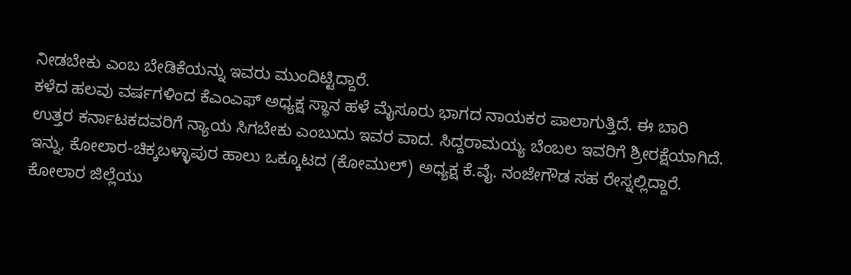ನೀಡಬೇಕು ಎಂಬ ಬೇಡಿಕೆಯನ್ನು ಇವರು ಮುಂದಿಟ್ಟಿದ್ದಾರೆ.
ಕಳೆದ ಹಲವು ವರ್ಷಗಳಿಂದ ಕೆಎಂಎಫ್ ಅಧ್ಯಕ್ಷ ಸ್ಥಾನ ಹಳೆ ಮೈಸೂರು ಭಾಗದ ನಾಯಕರ ಪಾಲಾಗುತ್ತಿದೆ. ಈ ಬಾರಿ ಉತ್ತರ ಕರ್ನಾಟಕದವರಿಗೆ ನ್ಯಾಯ ಸಿಗಬೇಕು ಎಂಬುದು ಇವರ ವಾದ. ಸಿದ್ದರಾಮಯ್ಯ ಬೆಂಬಲ ಇವರಿಗೆ ಶ್ರೀರಕ್ಷೆಯಾಗಿದೆ. ಇನ್ನು, ಕೋಲಾರ-ಚಿಕ್ಕಬಳ್ಳಾಪುರ ಹಾಲು ಒಕ್ಕೂಟದ (ಕೋಮುಲ್) ಅಧ್ಯಕ್ಷ ಕೆ.ವೈ. ನಂಜೇಗೌಡ ಸಹ ರೇಸ್ನಲ್ಲಿದ್ದಾರೆ. ಕೋಲಾರ ಜಿಲ್ಲೆಯು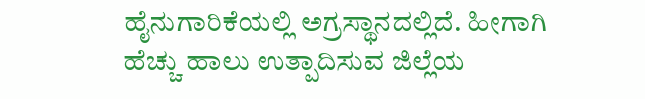ಹೈನುಗಾರಿಕೆಯಲ್ಲಿ ಅಗ್ರಸ್ಥಾನದಲ್ಲಿದೆ. ಹೀಗಾಗಿ ಹೆಚ್ಚು ಹಾಲು ಉತ್ಪಾದಿಸುವ ಜಿಲ್ಲೆಯ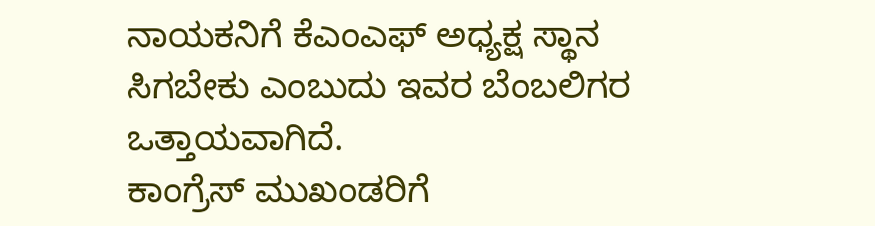ನಾಯಕನಿಗೆ ಕೆಎಂಎಫ್ ಅಧ್ಯಕ್ಷ ಸ್ಥಾನ ಸಿಗಬೇಕು ಎಂಬುದು ಇವರ ಬೆಂಬಲಿಗರ ಒತ್ತಾಯವಾಗಿದೆ.
ಕಾಂಗ್ರೆಸ್ ಮುಖಂಡರಿಗೆ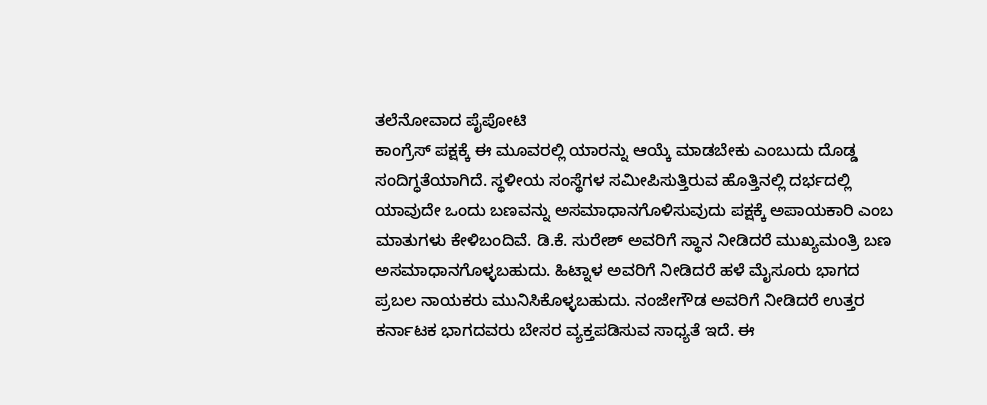ತಲೆನೋವಾದ ಪೈಪೋಟಿ
ಕಾಂಗ್ರೆಸ್ ಪಕ್ಷಕ್ಕೆ ಈ ಮೂವರಲ್ಲಿ ಯಾರನ್ನು ಆಯ್ಕೆ ಮಾಡಬೇಕು ಎಂಬುದು ದೊಡ್ಡ ಸಂದಿಗ್ಧತೆಯಾಗಿದೆ. ಸ್ಥಳೀಯ ಸಂಸ್ಥೆಗಳ ಸಮೀಪಿಸುತ್ತಿರುವ ಹೊತ್ತಿನಲ್ಲಿ ದರ್ಭದಲ್ಲಿ ಯಾವುದೇ ಒಂದು ಬಣವನ್ನು ಅಸಮಾಧಾನಗೊಳಿಸುವುದು ಪಕ್ಷಕ್ಕೆ ಅಪಾಯಕಾರಿ ಎಂಬ ಮಾತುಗಳು ಕೇಳಿಬಂದಿವೆ. ಡಿ.ಕೆ. ಸುರೇಶ್ ಅವರಿಗೆ ಸ್ಥಾನ ನೀಡಿದರೆ ಮುಖ್ಯಮಂತ್ರಿ ಬಣ ಅಸಮಾಧಾನಗೊಳ್ಳಬಹುದು. ಹಿಟ್ನಾಳ ಅವರಿಗೆ ನೀಡಿದರೆ ಹಳೆ ಮೈಸೂರು ಭಾಗದ ಪ್ರಬಲ ನಾಯಕರು ಮುನಿಸಿಕೊಳ್ಳಬಹುದು. ನಂಜೇಗೌಡ ಅವರಿಗೆ ನೀಡಿದರೆ ಉತ್ತರ ಕರ್ನಾಟಕ ಭಾಗದವರು ಬೇಸರ ವ್ಯಕ್ತಪಡಿಸುವ ಸಾಧ್ಯತೆ ಇದೆ. ಈ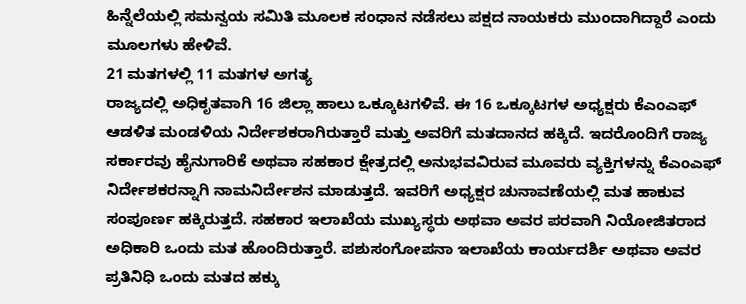ಹಿನ್ನೆಲೆಯಲ್ಲಿ ಸಮನ್ವಯ ಸಮಿತಿ ಮೂಲಕ ಸಂಧಾನ ನಡೆಸಲು ಪಕ್ಷದ ನಾಯಕರು ಮುಂದಾಗಿದ್ದಾರೆ ಎಂದು ಮೂಲಗಳು ಹೇಳಿವೆ.
21 ಮತಗಳಲ್ಲಿ 11 ಮತಗಳ ಅಗತ್ಯ
ರಾಜ್ಯದಲ್ಲಿ ಅಧಿಕೃತವಾಗಿ 16 ಜಿಲ್ಲಾ ಹಾಲು ಒಕ್ಕೂಟಗಳಿವೆ. ಈ 16 ಒಕ್ಕೂಟಗಳ ಅಧ್ಯಕ್ಷರು ಕೆಎಂಎಫ್ ಆಡಳಿತ ಮಂಡಳಿಯ ನಿರ್ದೇಶಕರಾಗಿರುತ್ತಾರೆ ಮತ್ತು ಅವರಿಗೆ ಮತದಾನದ ಹಕ್ಕಿದೆ. ಇದರೊಂದಿಗೆ ರಾಜ್ಯ ಸರ್ಕಾರವು ಹೈನುಗಾರಿಕೆ ಅಥವಾ ಸಹಕಾರ ಕ್ಷೇತ್ರದಲ್ಲಿ ಅನುಭವವಿರುವ ಮೂವರು ವ್ಯಕ್ತಿಗಳನ್ನು ಕೆಎಂಎಫ್ ನಿರ್ದೇಶಕರನ್ನಾಗಿ ನಾಮನಿರ್ದೇಶನ ಮಾಡುತ್ತದೆ. ಇವರಿಗೆ ಅಧ್ಯಕ್ಷರ ಚುನಾವಣೆಯಲ್ಲಿ ಮತ ಹಾಕುವ ಸಂಪೂರ್ಣ ಹಕ್ಕಿರುತ್ತದೆ. ಸಹಕಾರ ಇಲಾಖೆಯ ಮುಖ್ಯಸ್ಥರು ಅಥವಾ ಅವರ ಪರವಾಗಿ ನಿಯೋಜಿತರಾದ ಅಧಿಕಾರಿ ಒಂದು ಮತ ಹೊಂದಿರುತ್ತಾರೆ. ಪಶುಸಂಗೋಪನಾ ಇಲಾಖೆಯ ಕಾರ್ಯದರ್ಶಿ ಅಥವಾ ಅವರ ಪ್ರತಿನಿಧಿ ಒಂದು ಮತದ ಹಕ್ಕು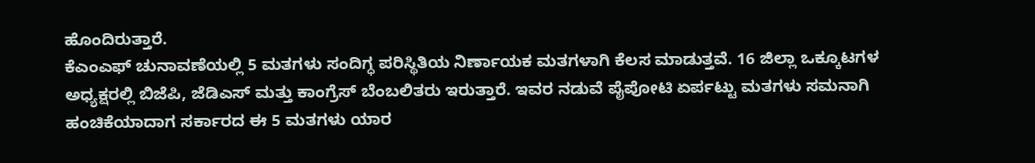ಹೊಂದಿರುತ್ತಾರೆ.
ಕೆಎಂಎಫ್ ಚುನಾವಣೆಯಲ್ಲಿ 5 ಮತಗಳು ಸಂದಿಗ್ಧ ಪರಿಸ್ಥಿತಿಯ ನಿರ್ಣಾಯಕ ಮತಗಳಾಗಿ ಕೆಲಸ ಮಾಡುತ್ತವೆ. 16 ಜಿಲ್ಲಾ ಒಕ್ಕೂಟಗಳ ಅಧ್ಯಕ್ಷರಲ್ಲಿ ಬಿಜೆಪಿ, ಜೆಡಿಎಸ್ ಮತ್ತು ಕಾಂಗ್ರೆಸ್ ಬೆಂಬಲಿತರು ಇರುತ್ತಾರೆ. ಇವರ ನಡುವೆ ಪೈಪೋಟಿ ಏರ್ಪಟ್ಟು ಮತಗಳು ಸಮನಾಗಿ ಹಂಚಿಕೆಯಾದಾಗ ಸರ್ಕಾರದ ಈ 5 ಮತಗಳು ಯಾರ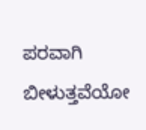ಪರವಾಗಿ ಬೀಳುತ್ತವೆಯೋ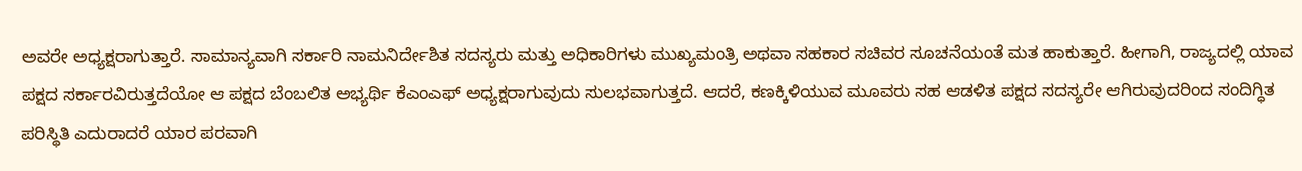ಅವರೇ ಅಧ್ಯಕ್ಷರಾಗುತ್ತಾರೆ. ಸಾಮಾನ್ಯವಾಗಿ ಸರ್ಕಾರಿ ನಾಮನಿರ್ದೇಶಿತ ಸದಸ್ಯರು ಮತ್ತು ಅಧಿಕಾರಿಗಳು ಮುಖ್ಯಮಂತ್ರಿ ಅಥವಾ ಸಹಕಾರ ಸಚಿವರ ಸೂಚನೆಯಂತೆ ಮತ ಹಾಕುತ್ತಾರೆ. ಹೀಗಾಗಿ, ರಾಜ್ಯದಲ್ಲಿ ಯಾವ ಪಕ್ಷದ ಸರ್ಕಾರವಿರುತ್ತದೆಯೋ ಆ ಪಕ್ಷದ ಬೆಂಬಲಿತ ಅಭ್ಯರ್ಥಿ ಕೆಎಂಎಫ್ ಅಧ್ಯಕ್ಷರಾಗುವುದು ಸುಲಭವಾಗುತ್ತದೆ. ಆದರೆ, ಕಣಕ್ಕಿಳಿಯುವ ಮೂವರು ಸಹ ಆಡಳಿತ ಪಕ್ಷದ ಸದಸ್ಯರೇ ಆಗಿರುವುದರಿಂದ ಸಂದಿಗ್ಧಿತ ಪರಿಸ್ಥಿತಿ ಎದುರಾದರೆ ಯಾರ ಪರವಾಗಿ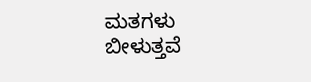ಮತಗಳು ಬೀಳುತ್ತವೆ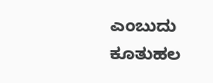ಎಂಬುದು ಕೂತುಹಲ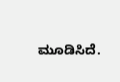ಮೂಡಿಸಿದೆ.